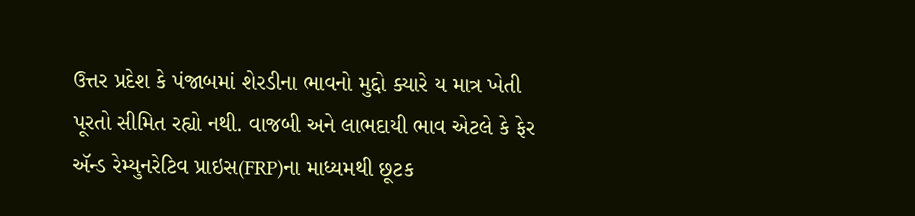ઉત્તર પ્રદેશ કે પંજાબમાં શેરડીના ભાવનો મુદ્દો ક્યારે ય માત્ર ખેતી પૂરતો સીમિત રહ્યો નથી. વાજબી અને લાભદાયી ભાવ એટલે કે ફેર ઍન્ડ રેમ્યુનરેટિવ પ્રાઇસ(FRP)ના માધ્યમથી છૂટક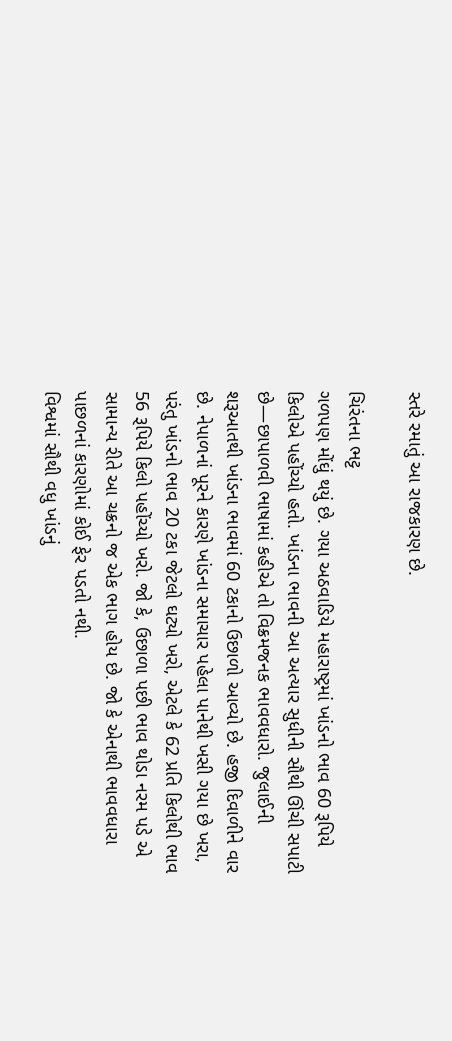સ્તરે રમાતું આ રાજકારણ છે.

ચિરંતના ભટ્ટ
ગળપણ મોંઘું થયું છે. ગયા અઠવાડિયે મહારાષ્ટ્રમાં ખાંડનો ભાવ 60 રૂપિયે કિલોએ પહોંચ્યો હતો. ખાંડના ભાવની આ અત્યાર સુધીની સૌથી ઊંચી સપાટી છે—છાપાળવી ભાષામાં કહીએ તો વિક્રમજનક ભાવવધારો. જુલાઈની શરૂઆતથી ખાંડના ભાવમાં 60 ટકાનો ઉછાળો આવ્યો છે. હજી દિવાળીને વાર છે. નેપાળનાં પૂરને કારણે ખાંડના સમાચાર પહેલા પાનેથી ખસી ગયા છે ખરા, પરંતુ ખાંડનો ભાવ 20 ટકા જેટલો ઘટ્યો ખરો, એટલે કે 62 પ્રતિ કિલોથી ભાવ 56 રૂપિયે કિલો પહોંચ્યો ખરો. જો કે, ઉછાળા પછી ભાવ થોડા નરમ પડે એ સામાન્ય રીતે આ ચક્રનો જ એક ભાગ હોય છે. જો કે એનાથી ભાવવધારા પાછળનાં કારણોમાં કોઈ ફેર પડતો નથી.
વિશ્વમાં સૌથી વધુ ખાંડનું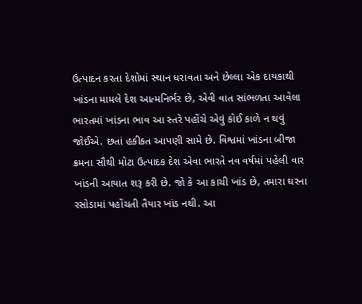ઉત્પાદન કરતા દેશોમાં સ્થાન ધરાવતા અને છેલ્લા એક દાયકાથી ખાંડના મામલે દેશ આત્મનિર્ભર છે, એવી વાત સાંભળતા આવેલા ભારતમાં ખાંડના ભાવ આ સ્તરે પહોંચે એવું કોઈ કાળે ન થવું જોઈએ. છતાં હકીકત આપણી સામે છે. વિશ્વમાં ખાંડના બીજા ક્રમના સૌથી મોટા ઉત્પાદક દેશ એવા ભારતે નવ વર્ષમાં પહેલી વાર ખાંડની આયાત શરૂ કરી છે. જો કે આ કાચી ખાંડ છે, તમારા ઘરના રસોડામાં પહોંચતી તૈયાર ખાંડ નથી. આ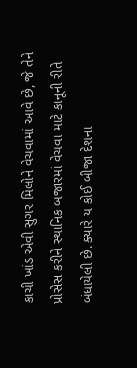કાચી ખાંડ એવી સુગર મિલોને વેચવામાં આવે છે, જે તેને પ્રોસેસ કરીને સ્થાનિક બજારમાં વેચવા માટે કાનૂની રીતે બંધાયેલી છે. ક્યારે ય કોઈ બીજા દેશના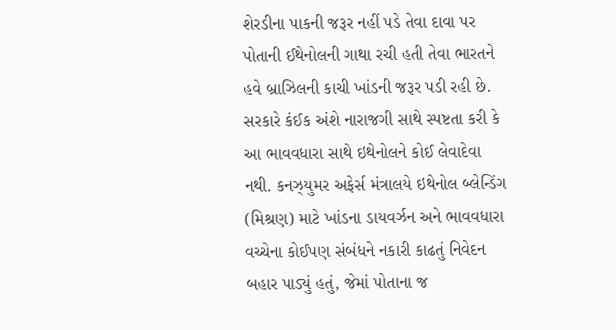શેરડીના પાકની જરૂર નહીં પડે તેવા દાવા પર પોતાની ઈથેનોલની ગાથા રચી હતી તેવા ભારતને હવે બ્રાઝિલની કાચી ખાંડની જરૂર પડી રહી છે.
સરકારે કંઈક અંશે નારાજગી સાથે સ્પષ્ટતા કરી કે આ ભાવવધારા સાથે ઇથેનોલને કોઈ લેવાદેવા નથી. કનઝ્યુમર અફેર્સ મંત્રાલયે ઇથેનોલ બ્લેન્ડિંગ (મિશ્રણ) માટે ખાંડના ડાયવર્ઝન અને ભાવવધારા વચ્ચેના કોઈપણ સંબંધને નકારી કાઢતું નિવેદન બહાર પાડ્યું હતું, જેમાં પોતાના જ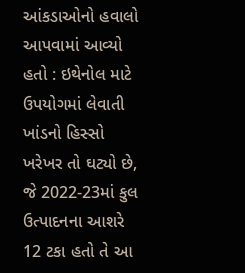આંકડાઓનો હવાલો આપવામાં આવ્યો હતો : ઇથેનોલ માટે ઉપયોગમાં લેવાતી ખાંડનો હિસ્સો ખરેખર તો ઘટ્યો છે, જે 2022-23માં કુલ ઉત્પાદનના આશરે 12 ટકા હતો તે આ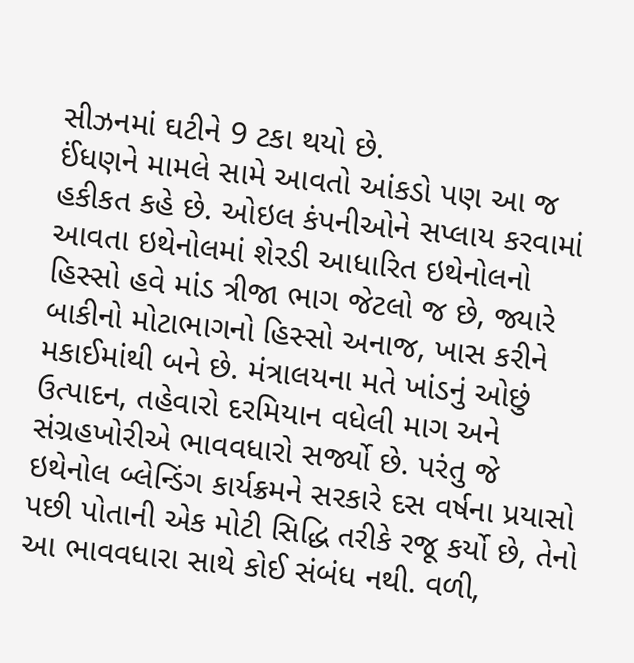સીઝનમાં ઘટીને 9 ટકા થયો છે.
ઈંધણને મામલે સામે આવતો આંકડો પણ આ જ હકીકત કહે છે. ઓઇલ કંપનીઓને સપ્લાય કરવામાં આવતા ઇથેનોલમાં શેરડી આધારિત ઇથેનોલનો હિસ્સો હવે માંડ ત્રીજા ભાગ જેટલો જ છે, જ્યારે બાકીનો મોટાભાગનો હિસ્સો અનાજ, ખાસ કરીને મકાઈમાંથી બને છે. મંત્રાલયના મતે ખાંડનું ઓછું ઉત્પાદન, તહેવારો દરમિયાન વધેલી માગ અને સંગ્રહખોરીએ ભાવવધારો સર્જ્યો છે. પરંતુ જે ઇથેનોલ બ્લેન્ડિંગ કાર્યક્રમને સરકારે દસ વર્ષના પ્રયાસો પછી પોતાની એક મોટી સિદ્ધિ તરીકે રજૂ કર્યો છે, તેનો આ ભાવવધારા સાથે કોઈ સંબંધ નથી. વળી,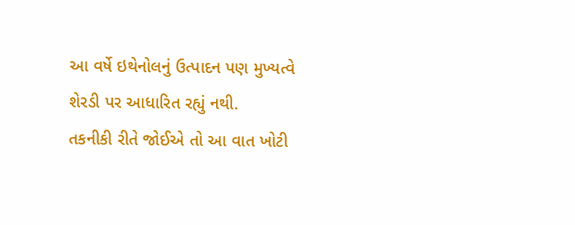આ વર્ષે ઇથેનોલનું ઉત્પાદન પણ મુખ્યત્વે શેરડી પર આધારિત રહ્યું નથી.
તકનીકી રીતે જોઈએ તો આ વાત ખોટી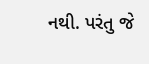નથી. પરંતુ જે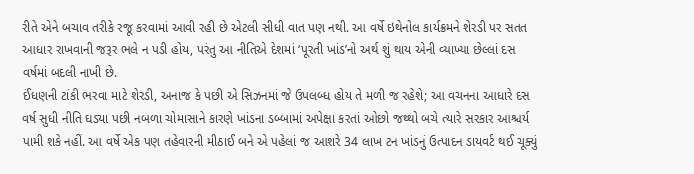રીતે એને બચાવ તરીકે રજૂ કરવામાં આવી રહી છે એટલી સીધી વાત પણ નથી. આ વર્ષે ઇથેનોલ કાર્યક્રમને શેરડી પર સતત આધાર રાખવાની જરૂર ભલે ન પડી હોય, પરંતુ આ નીતિએ દેશમાં ‘પૂરતી ખાંડ’નો અર્થ શું થાય એની વ્યાખ્યા છેલ્લાં દસ વર્ષમાં બદલી નાખી છે.
ઈંધણની ટાંકી ભરવા માટે શેરડી, અનાજ કે પછી એ સિઝનમાં જે ઉપલબ્ધ હોય તે મળી જ રહેશે; આ વચનના આધારે દસ વર્ષ સુધી નીતિ ઘડ્યા પછી નબળા ચોમાસાને કારણે ખાંડના ડબ્બામાં અપેક્ષા કરતાં ઓછો જથ્થો બચે ત્યારે સરકાર આશ્ચર્ય પામી શકે નહીં. આ વર્ષે એક પણ તહેવારની મીઠાઈ બને એ પહેલાં જ આશરે 34 લાખ ટન ખાંડનું ઉત્પાદન ડાયવર્ટ થઈ ચૂક્યું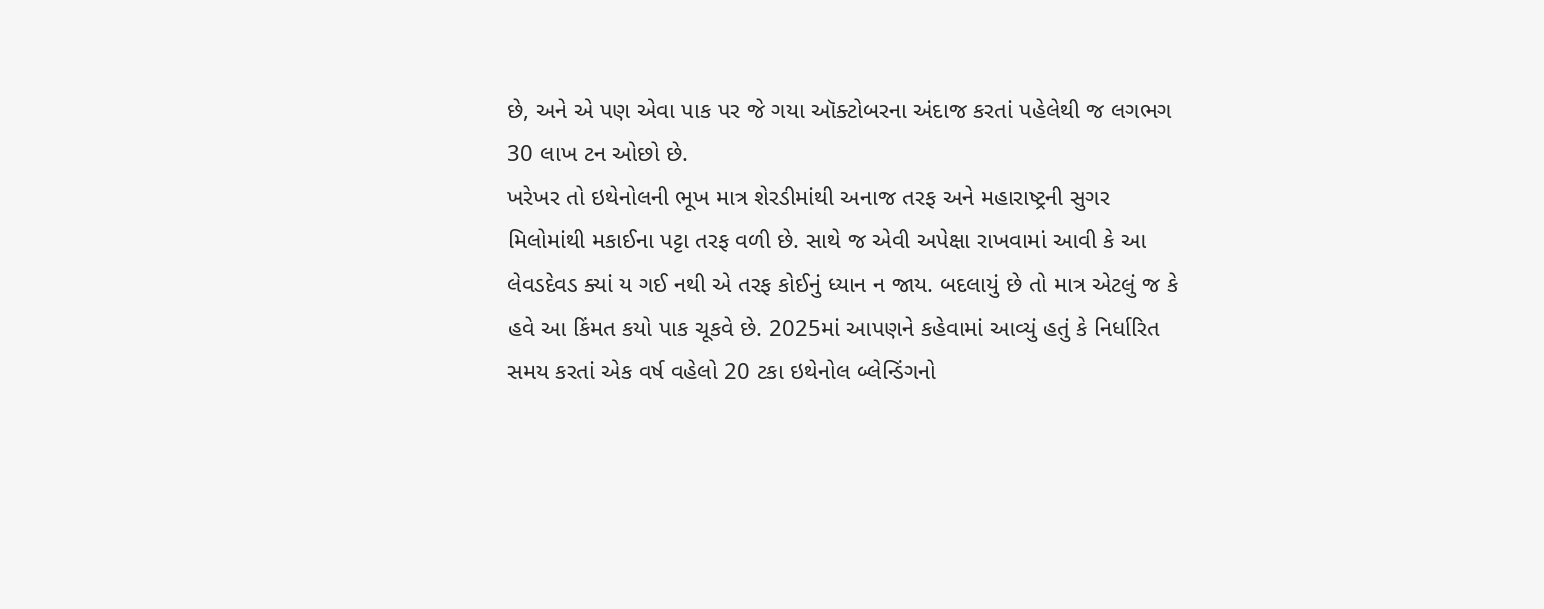છે, અને એ પણ એવા પાક પર જે ગયા ઑક્ટોબરના અંદાજ કરતાં પહેલેથી જ લગભગ 30 લાખ ટન ઓછો છે.
ખરેખર તો ઇથેનોલની ભૂખ માત્ર શેરડીમાંથી અનાજ તરફ અને મહારાષ્ટ્રની સુગર મિલોમાંથી મકાઈના પટ્ટા તરફ વળી છે. સાથે જ એવી અપેક્ષા રાખવામાં આવી કે આ લેવડદેવડ ક્યાં ય ગઈ નથી એ તરફ કોઈનું ધ્યાન ન જાય. બદલાયું છે તો માત્ર એટલું જ કે હવે આ કિંમત કયો પાક ચૂકવે છે. 2025માં આપણને કહેવામાં આવ્યું હતું કે નિર્ધારિત સમય કરતાં એક વર્ષ વહેલો 20 ટકા ઇથેનોલ બ્લેન્ડિંગનો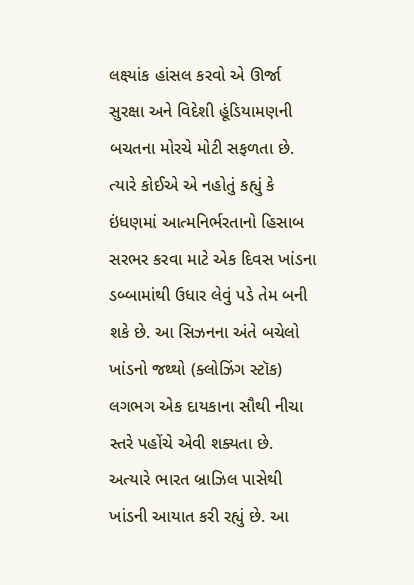લક્ષ્યાંક હાંસલ કરવો એ ઊર્જા સુરક્ષા અને વિદેશી હૂંડિયામણની બચતના મોરચે મોટી સફળતા છે. ત્યારે કોઈએ એ નહોતું કહ્યું કે ઇંધણમાં આત્મનિર્ભરતાનો હિસાબ સરભર કરવા માટે એક દિવસ ખાંડના ડબ્બામાંથી ઉધાર લેવું પડે તેમ બની શકે છે. આ સિઝનના અંતે બચેલો ખાંડનો જથ્થો (ક્લોઝિંગ સ્ટૉક) લગભગ એક દાયકાના સૌથી નીચા સ્તરે પહોંચે એવી શક્યતા છે.
અત્યારે ભારત બ્રાઝિલ પાસેથી ખાંડની આયાત કરી રહ્યું છે. આ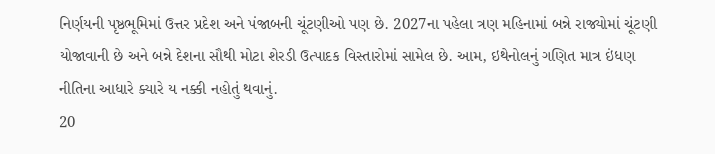નિર્ણયની પૃષ્ઠભૂમિમાં ઉત્તર પ્રદેશ અને પંજાબની ચૂંટણીઓ પણ છે. 2027ના પહેલા ત્રણ મહિનામાં બન્ને રાજ્યોમાં ચૂંટણી યોજાવાની છે અને બન્ને દેશના સૌથી મોટા શેરડી ઉત્પાદક વિસ્તારોમાં સામેલ છે. આમ, ઇથેનોલનું ગણિત માત્ર ઇંધણ નીતિના આધારે ક્યારે ય નક્કી નહોતું થવાનું.
20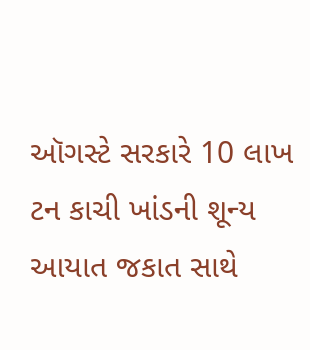ઑગસ્ટે સરકારે 10 લાખ ટન કાચી ખાંડની શૂન્ય આયાત જકાત સાથે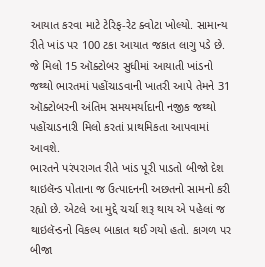આયાત કરવા માટે ટેરિફ-રેટ ક્વોટા ખોલ્યો. સામાન્ય રીતે ખાંડ પર 100 ટકા આયાત જકાત લાગુ પડે છે. જે મિલો 15 ઑક્ટોબર સુધીમાં આયાતી ખાંડનો જથ્થો ભારતમાં પહોંચાડવાની ખાતરી આપે તેમને 31 ઑક્ટોબરની અંતિમ સમયમર્યાદાની નજીક જથ્થો પહોંચાડનારી મિલો કરતાં પ્રાથમિકતા આપવામાં આવશે.
ભારતને પરંપરાગત રીતે ખાંડ પૂરી પાડતો બીજો દેશ થાઇલૅન્ડ પોતાના જ ઉત્પાદનની અછતનો સામનો કરી રહ્યો છે. એટલે આ મુદ્દે ચર્ચા શરૂ થાય એ પહેલાં જ થાઇલૅન્ડનો વિકલ્પ બાકાત થઈ ગયો હતો. કાગળ પર બીજા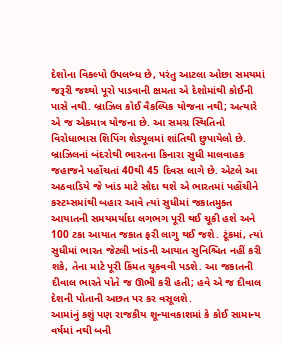દેશોના વિકલ્પો ઉપલબ્ધ છે, પરંતુ આટલા ઓછા સમયમાં જરૂરી જથ્થો પૂરો પાડવાની ક્ષમતા એ દેશોમાંથી કોઈની પાસે નથી. બ્રાઝિલ કોઈ વૈકલ્પિક યોજના નથી; અત્યારે એ જ એકમાત્ર યોજના છે. આ સમગ્ર સ્થિતિનો વિરોધાભાસ શિપિંગ શેડ્યૂલમાં શાંતિથી છુપાયેલો છે. બ્રાઝિલનાં બંદરોથી ભારતના કિનારા સુધી માલવાહક જહાજને પહોંચતાં 40થી 45 દિવસ લાગે છે. એટલે આ અઠવાડિયે જે ખાંડ માટે સોદા થશે એ ભારતમાં પહોંચીને કસ્ટમ્સમાંથી બહાર આવે ત્યાં સુધીમાં જકાતમુક્ત આયાતની સમયમર્યાદા લગભગ પૂરી થઈ ચૂકી હશે અને 100 ટકા આયાત જકાત ફરી લાગુ થઈ જશે. ટૂંકમાં, ત્યાં સુધીમાં ભારત જેટલી ખાંડની આયાત સુનિશ્ચિત નહીં કરી શકે, તેના માટે પૂરી કિંમત ચૂકવવી પડશે. આ જકાતની દીવાલ ભારતે પોતે જ ઊભી કરી હતી; હવે એ જ દીવાલ દેશની પોતાની અછત પર કર વસૂલશે.
આમાંનું કશું પણ રાજકીય શૂન્યાવકાશમાં કે કોઈ સામાન્ય વર્ષમાં નથી બની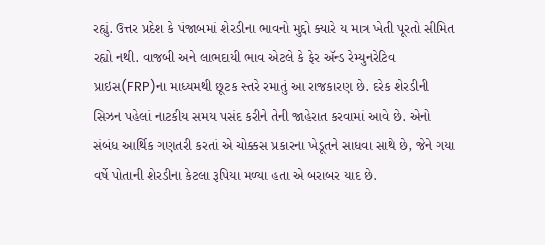રહ્યું. ઉત્તર પ્રદેશ કે પંજાબમાં શેરડીના ભાવનો મુદ્દો ક્યારે ય માત્ર ખેતી પૂરતો સીમિત રહ્યો નથી. વાજબી અને લાભદાયી ભાવ એટલે કે ફેર ઍન્ડ રેમ્યુનરેટિવ પ્રાઇસ(FRP)ના માધ્યમથી છૂટક સ્તરે રમાતું આ રાજકારણ છે. દરેક શેરડીની સિઝન પહેલાં નાટકીય સમય પસંદ કરીને તેની જાહેરાત કરવામાં આવે છે. એનો સંબંધ આર્થિક ગણતરી કરતાં એ ચોક્કસ પ્રકારના ખેડૂતને સાધવા સાથે છે, જેને ગયા વર્ષે પોતાની શેરડીના કેટલા રૂપિયા મળ્યા હતા એ બરાબર યાદ છે.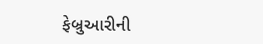ફેબ્રુઆરીની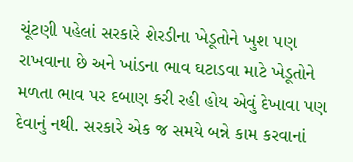ચૂંટણી પહેલાં સરકારે શેરડીના ખેડૂતોને ખુશ પણ રાખવાના છે અને ખાંડના ભાવ ઘટાડવા માટે ખેડૂતોને મળતા ભાવ પર દબાણ કરી રહી હોય એવું દેખાવા પણ દેવાનું નથી. સરકારે એક જ સમયે બન્ને કામ કરવાનાં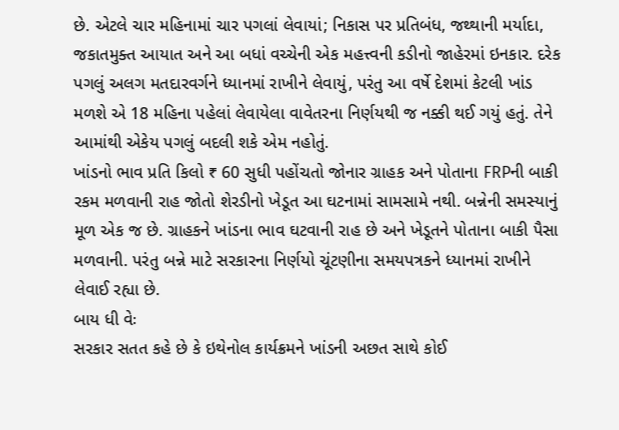છે. એટલે ચાર મહિનામાં ચાર પગલાં લેવાયાં; નિકાસ પર પ્રતિબંધ, જથ્થાની મર્યાદા, જકાતમુક્ત આયાત અને આ બધાં વચ્ચેની એક મહત્ત્વની કડીનો જાહેરમાં ઇનકાર. દરેક પગલું અલગ મતદારવર્ગને ધ્યાનમાં રાખીને લેવાયું, પરંતુ આ વર્ષે દેશમાં કેટલી ખાંડ મળશે એ 18 મહિના પહેલાં લેવાયેલા વાવેતરના નિર્ણયથી જ નક્કી થઈ ગયું હતું. તેને આમાંથી એકેય પગલું બદલી શકે એમ નહોતું.
ખાંડનો ભાવ પ્રતિ કિલો ₹ 60 સુધી પહોંચતો જોનાર ગ્રાહક અને પોતાના FRPની બાકી રકમ મળવાની રાહ જોતો શેરડીનો ખેડૂત આ ઘટનામાં સામસામે નથી. બન્નેની સમસ્યાનું મૂળ એક જ છે. ગ્રાહકને ખાંડના ભાવ ઘટવાની રાહ છે અને ખેડૂતને પોતાના બાકી પૈસા મળવાની. પરંતુ બન્ને માટે સરકારના નિર્ણયો ચૂંટણીના સમયપત્રકને ધ્યાનમાં રાખીને લેવાઈ રહ્યા છે.
બાય ધી વેઃ
સરકાર સતત કહે છે કે ઇથેનોલ કાર્યક્રમને ખાંડની અછત સાથે કોઈ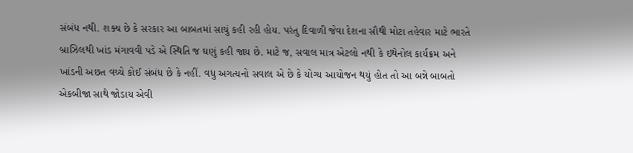સંબંધ નથી. શક્ય છે કે સરકાર આ બાબતમાં સાચું કહી રહી હોય. પરંતુ દિવાળી જેવા દેશના સૌથી મોટા તહેવાર માટે ભારતે બ્રાઝિલથી ખાંડ મંગાવવી પડે એ સ્થિતિ જ ઘણું કહી જાય છે. માટે જ, સવાલ માત્ર એટલો નથી કે ઇથેનોલ કાર્યક્રમ અને ખાંડની અછત વચ્ચે કોઈ સંબંધ છે કે નહીં. વધુ અગત્યનો સવાલ એ છે કે યોગ્ય આયોજન થયું હોત તો આ બન્ને બાબતો એકબીજા સાથે જોડાય એવી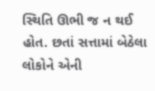સ્થિતિ ઊભી જ ન થઈ હોત. છતાં સત્તામાં બેઠેલા લોકોને એની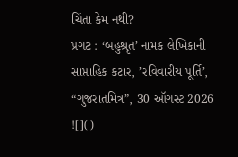ચિંતા કેમ નથી?
પ્રગટ : ‘બહુશ્રૃત’ નામક લેખિકાની સાપ્તાહિક કટાર, ’રવિવારીય પૂર્તિ’, “ગુજરાતમિત્ર”, 30 ઑગસ્ટ 2026
![]()